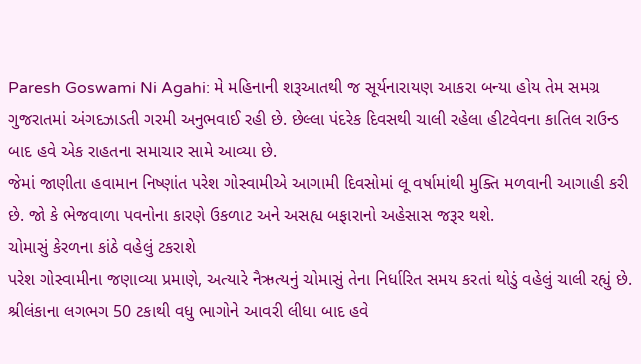Paresh Goswami Ni Agahi: મે મહિનાની શરૂઆતથી જ સૂર્યનારાયણ આકરા બન્યા હોય તેમ સમગ્ર ગુજરાતમાં અંગદઝાડતી ગરમી અનુભવાઈ રહી છે. છેલ્લા પંદરેક દિવસથી ચાલી રહેલા હીટવેવના કાતિલ રાઉન્ડ બાદ હવે એક રાહતના સમાચાર સામે આવ્યા છે.
જેમાં જાણીતા હવામાન નિષ્ણાંત પરેશ ગોસ્વામીએ આગામી દિવસોમાં લૂ વર્ષામાંથી મુક્તિ મળવાની આગાહી કરી છે. જો કે ભેજવાળા પવનોના કારણે ઉકળાટ અને અસહ્ય બફારાનો અહેસાસ જરૂર થશે.
ચોમાસું કેરળના કાંઠે વહેલું ટકરાશે
પરેશ ગોસ્વામીના જણાવ્યા પ્રમાણે, અત્યારે નૈઋત્યનું ચોમાસું તેના નિર્ધારિત સમય કરતાં થોડું વહેલું ચાલી રહ્યું છે. શ્રીલંકાના લગભગ 50 ટકાથી વધુ ભાગોને આવરી લીધા બાદ હવે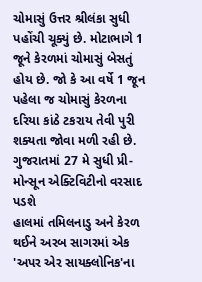ચોમાસું ઉત્તર શ્રીલંકા સુધી પહોંચી ચૂક્યું છે. મોટાભાગે 1 જૂને કેરળમાં ચોમાસું બેસતું હોય છે. જો કે આ વર્ષે 1 જૂન પહેલા જ ચોમાસું કેરળના દરિયા કાંઠે ટકરાય તેવી પુરી શક્યતા જોવા મળી રહી છે.
ગુજરાતમાં 27 મે સુધી પ્રી-મોન્સૂન એક્ટિવિટીનો વરસાદ પડશે
હાલમાં તમિલનાડુ અને કેરળ થઈને અરબ સાગરમાં એક 'અપર એર સાયક્લોનિક'ના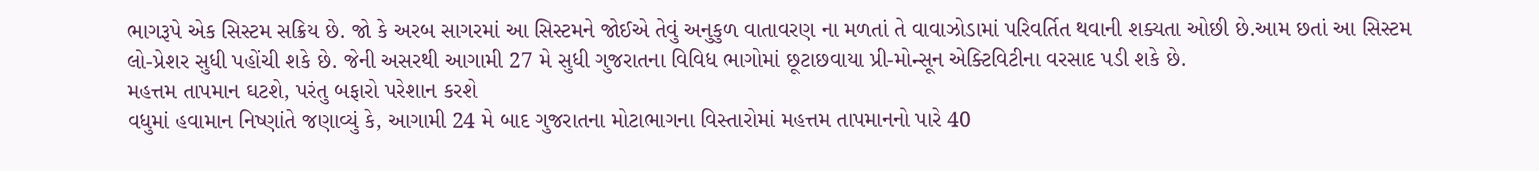ભાગરૂપે એક સિસ્ટમ સક્રિય છે. જો કે અરબ સાગરમાં આ સિસ્ટમને જોઈએ તેવું અનુકુળ વાતાવરણ ના મળતાં તે વાવાઝોડામાં પરિવર્તિત થવાની શક્યતા ઓછી છે.આમ છતાં આ સિસ્ટમ લો-પ્રેશર સુધી પહોંચી શકે છે. જેની અસરથી આગામી 27 મે સુધી ગુજરાતના વિવિધ ભાગોમાં છૂટાછવાયા પ્રી-મોન્સૂન એક્ટિવિટીના વરસાદ પડી શકે છે.
મહત્તમ તાપમાન ઘટશે, પરંતુ બફારો પરેશાન કરશે
વધુમાં હવામાન નિષ્ણાંતે જણાવ્યું કે, આગામી 24 મે બાદ ગુજરાતના મોટાભાગના વિસ્તારોમાં મહત્તમ તાપમાનનો પારે 40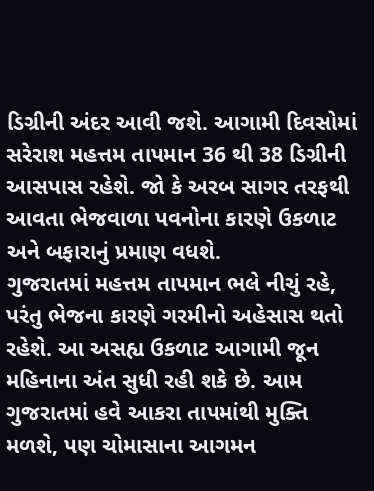ડિગ્રીની અંદર આવી જશે. આગામી દિવસોમાં સરેરાશ મહત્તમ તાપમાન 36 થી 38 ડિગ્રીની આસપાસ રહેશે. જો કે અરબ સાગર તરફથી આવતા ભેજવાળા પવનોના કારણે ઉકળાટ અને બફારાનું પ્રમાણ વધશે.
ગુજરાતમાં મહત્તમ તાપમાન ભલે નીચું રહે, પરંતુ ભેજના કારણે ગરમીનો અહેસાસ થતો રહેશે. આ અસહ્ય ઉકળાટ આગામી જૂન મહિનાના અંત સુધી રહી શકે છે. આમ ગુજરાતમાં હવે આકરા તાપમાંથી મુક્તિ મળશે, પણ ચોમાસાના આગમન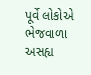પૂર્વે લોકોએ ભેજવાળા અસહ્ય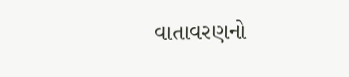વાતાવરણનો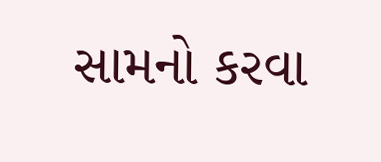સામનો કરવા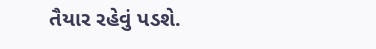તૈયાર રહેવું પડશે.